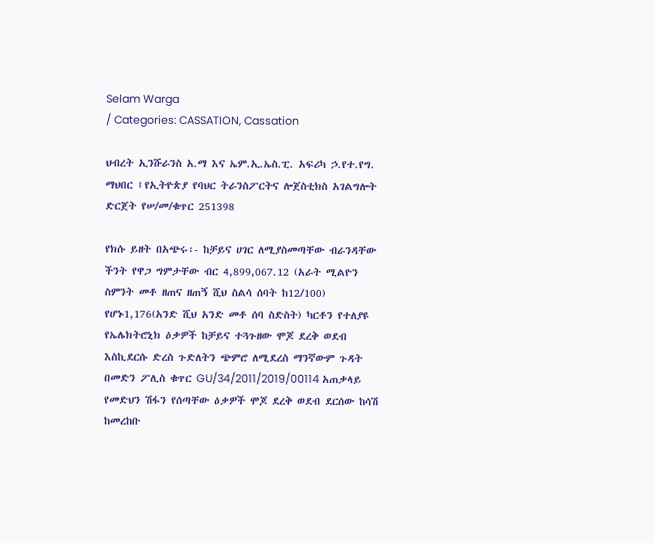Selam Warga
/ Categories: CASSATION, Cassation

ህብረት ኢንሹራንስ አ.ማ እና ኤም.ኢ.ኤስ.ፒ. አፍሪካ ኃ.የተ.የግ. ማህበር ፤የኢትዮጵያ የባህር ትራንስፖርትና ሎጀስቲክስ አገልግሎት ድርጀት የሠ/መ/ቁጥር 251398

የክሱ ይዘት በአጭሩ፡- ከቻይና ሀገር ለሚያስመጣቸው ብራንዳቸው ችንት የዋጋ ግምታቸው ብር 4,899,067.12 (አራት ሚልዮን ስምንት መቶ ዘጠና ዘጠኝ ሺህ ስልሳ ሰባት ከ12/100) የሆኑ1,176(አንድ ሺህ አንድ መቶ ሰባ ስድስት) ካርቶን የተለያዩ የኤሌክትሮኒክ ዕቃዎች ከቻይና ተጓጉዘው ሞጆ ደረቅ ወደብ እስኪደርሱ ድረስ ጉድለትን ጭምሮ ለሚደረስ ማንኛውም ጉዳት በመድን ፖሊስ ቁጥር GU/34/2011/2019/00114 አጠቃላይ የመድህን ሽፋን የሰጣቸው ዕቃዎች ሞጆ ደረቅ ወደብ ደርሰው ከሳሽ ከመረከቡ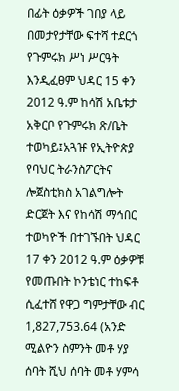በፊት ዕቃዎች ገበያ ላይ በመታየታቸው ፍተሻ ተደርጎ የጉምሩክ ሥነ ሥርዓት እንዲፈፀም ህዳር 15 ቀን 2012 ዓ.ም ከሳሽ አቤቱታ አቅርቦ የጉምሩክ ጽ/ቤት ተወካይ፤አጓዡ የኢትዮጵያ የባህር ትራንስፖርትና ሎጀስቲክስ አገልግሎት ድርጀት እና የከሳሽ ማኅበር ተወካዮች በተገኙበት ህዳር 17 ቀን 2012 ዓ.ም ዕቃዎቹ የመጡበት ኮንቴነር ተከፍቶ ሲፈተሸ የዋጋ ግምታቸው ብር 1,827,753.64 (አንድ ሚልዮን ስምንት መቶ ሃያ ሰባት ሺህ ሰባት መቶ ሃምሳ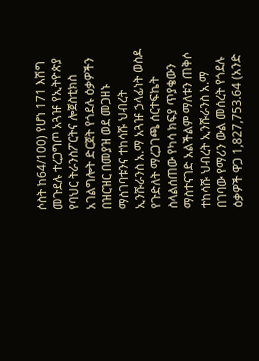ሶስት ከ64/100) የሆነ 171 እሽግ መጉደሉ ተረጋግጦ አጓዡ የኢትዮጵያ የባህር ትራንስፖርትና ሎጀስቲክስ አገልግሎት ድርጀት የጎደሉ ዕቃዎችን በዝርዝር በመያዝ ወደ መጋዘኑ ማስገባቱንና ተከሳሹ ህብረት ኢንሹራንስ አ.ማ አጓዡ ኃላፊነት ወስዶ የጉድለት ማረጋገጫ ሰርተፍኬት ስላልሰጠው የካሳ ክፍያ ጥያቄውን ማስተናገድ አልችልም ማለቱን ጠቅሶ ተከሳሹ ህብረት ኢንሹራንስ አ.ማ በገባው የማሪን ውል መሰረት የጎደሉ ዕቃዎች ዋጋ 1,827,753.64 (አንድ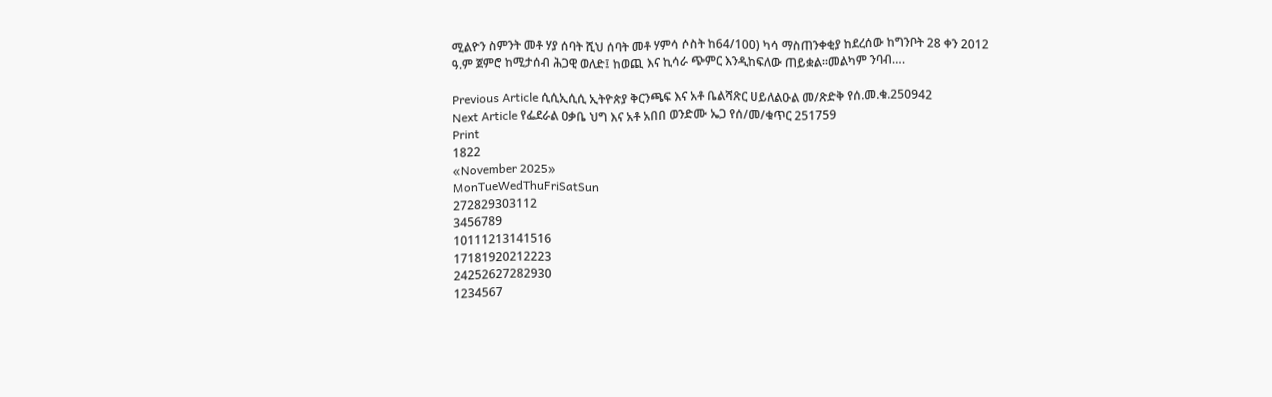ሚልዮን ስምንት መቶ ሃያ ሰባት ሺህ ሰባት መቶ ሃምሳ ሶስት ከ64/100) ካሳ ማስጠንቀቂያ ከደረሰው ከግንቦት 28 ቀን 2012 ዓ.ም ጀምሮ ከሚታሰብ ሕጋዊ ወለድ፤ ከወጪ እና ኪሳራ ጭምር እንዲከፍለው ጠይቋል፡፡መልካም ንባብ….

Previous Article ሲሲኢሲሲ ኢትዮጵያ ቅርንጫፍ እና አቶ ቤልሻጽር ሀይለልዑል መ/ጽድቅ የሰ.መ.ቁ.250942
Next Article የፌደራል ዐቃቤ ህግ እና አቶ አበበ ወንድሙ ኤጋ የሰ/መ/ቁጥር 251759
Print
1822
«November 2025»
MonTueWedThuFriSatSun
272829303112
3456789
10111213141516
17181920212223
24252627282930
1234567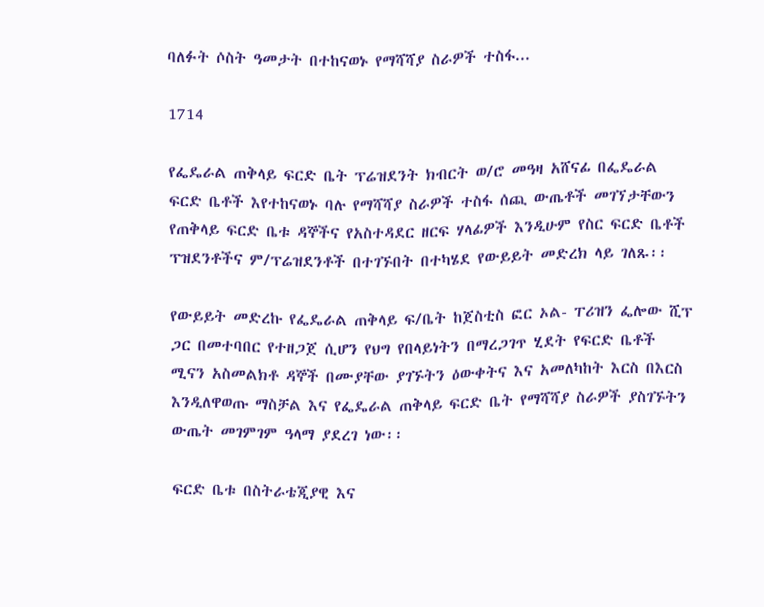ባለፉት ሶስት ዓመታት በተከናወኑ የማሻሻያ ስራዎች ተስፋ...

1714

የፌዴራል ጠቅላይ ፍርድ ቤት ፕሬዝደንት ክብርት ወ/ሮ መዓዛ አሸናፊ በፌዴራል ፍርድ ቤቶች እየተከናወኑ ባሉ የማሻሻያ ስራዎች ተስፋ ሰጪ ውጤቶች መገኘታቸውን የጠቅላይ ፍርድ ቤቱ ዳኞችና የአስተዳደር ዘርፍ ሃላፊዎች እንዲሁም የስር ፍርድ ቤቶች ፕዝደንቶችና ም/ፕሬዝደንቶች በተገኙበት በተካሄደ የውይይት መድረክ ላይ ገለጹ፡፡

የውይይት መድረኩ የፌዴራል ጠቅላይ ፍ/ቤት ከጀስቲስ ፎር ኦል- ፐሪዝን ፌሎው ሺፕ ጋር በመተባበር የተዘጋጀ ሲሆን የህግ የበላይነትን በማረጋገጥ ሂደት የፍርድ ቤቶች ሚናን አስመልክቶ ዳኞች በሙያቸው ያገኙትን ዕውቀትና እና አመለካከት እርስ በእርስ እንዲለዋወጡ ማስቻል እና የፌዴራል ጠቅላይ ፍርድ ቤት የማሻሻያ ስራዎች ያስገኙትን ውጤት መገምገም ዓላማ ያደረገ ነው፡፡

ፍርድ ቤቱ በስትራቴጂያዊ እና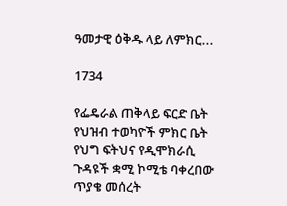ዓመታዊ ዕቅዱ ላይ ለምክር...

1734

የፌዴራል ጠቅላይ ፍርድ ቤት የህዝብ ተወካዮች ምክር ቤት የህግ ፍትህና የዲሞክራሲ ጉዳዩች ቋሚ ኮሚቴ ባቀረበው ጥያቄ መሰረት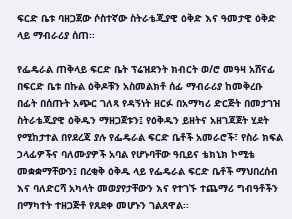ፍርድ ቤቱ ባዘጋጀው ሶስተኛው ስትራቴጂያዊ ዕቅድ እና ዓመታዊ ዕቅድ ላይ ማብራሪያ ሰጠ፡፡

የፌዴራል ጠቅላይ ፍርድ ቤት ፕሬዝደንት ክብርት ወ/ሮ መዓዛ አሸናፊ በፍርድ ቤቱ በኩል ዕቅዶቹን አስመልክቶ ሰፊ ማብራሪያ ከመቅረቡ በፊት በሰጡት አጭር ገለጻ የዳኝነት ዘርፉ በአማካሪ ድርጅት በመታገዝ ስትራቴጂያዊ ዕቅዱን ማዘጋጀቱን፤ የዕቅዱን ይዘትና አዘገጃጀት ሂደት የሚከታተል በየደረጃ ያሉ የፌዴራል ፍርድ ቤቶች አመራሮች፣ የስራ ክፍል ኃላፊዎችና ባለሙያዎች አባል የሆኑባቸው ዓቢይና ቴክኒክ ኮሚቴ መቋቋማቸውን፤ በረቂቅ ዕቅዱ ላይ የፌዴራል ፍርድ ቤቶች ማህበረሰብ እና ባለድርሻ አካላት መወያየታቸውን እና የተገኙ ተጨማሪ ግብዓቶችን በማካተት ተዘጋጅቶ የጸደቀ መሆኑን ገልጸዋል፡፡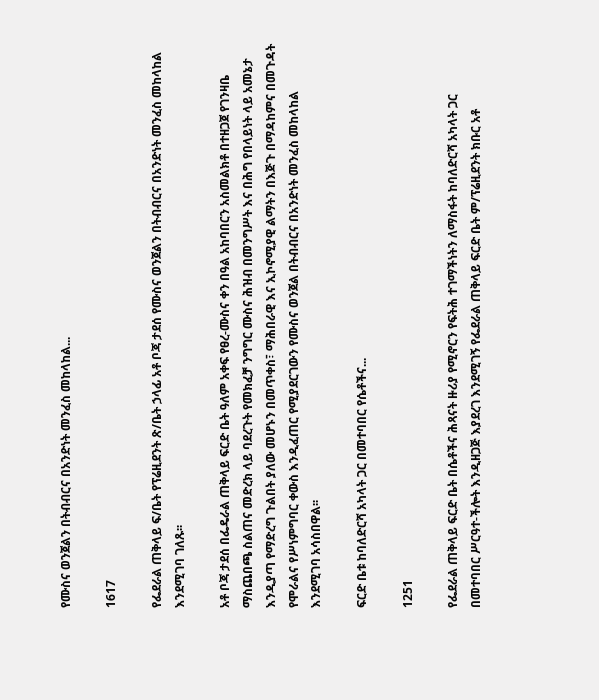የሙስና ወንጀልን በትብብርና በአንድነት መንፈስ መከላከል...

1617

የፌደራል ጠቅላይ ፍ/ቤት የፕሬዚደንት ጽ/ቤት ኃላፊ አቶ ቦጃ ታደሰ የሙስና ወንጀልን በትብብርና በአንድነት መንፈስ መከላከል እንደሚገባ ገለጹ፡፡

አቶ ቦጃ ታደሰ በፌዴራል ጠቅላይ ፍርድ ቤት ዓለም አቀፍ የፀረ-ሙስና ቀን በዓል አከባበርን አስመልክቶ በተዘጋጀ የገንዛቤ ማስጨበጫ ስልጠና መድረክ ላይ ባደረጉት የመክፈቻ ንግግር ሙስና ሕዝብ በመንግሥት እና በሕግ የበላይነት ላይ አመኔታ እንዲያጣ የማድረግ ጉልበት ያለው መሆኑን በመጥቀስ፣ ማሕበራዊ እና ኢኮኖሚያዊ ልማትን በእጅጉ በማዳከምና በመጉዳት የሞራልና የሥነምግባር ቀውስ እንዲፈጠር የሚያደርገውን የሙስና ወንጀል በትብብርና በአንድነት መንፈስ መከላከል እንደሚገባ አሳስበዋል፡፡

ፍርድ ቤቱ ከባለድርሻ አካላት ጋር በመተባበር የሴቶችና...

1251

የፌደራል ጠቅላይ ፍርድ ቤት በሴቶችና ሕጻናት ዙሪያ የሚኖርን የፍትሕ ተገማችነትን ለማስፋት ከባለድርሻ አካላት ጋር በመተባበር ሥርዓተ-ችሎት እንዲዘጋጅ እያደረገ እንደሚገኝ የፌደራል ጠቅላይ ፍርድ ቤት ም/ፕሬዚደንት ክቡር አቶ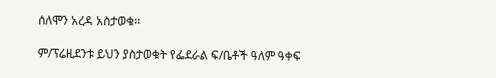ሰለሞን አረዳ አስታወቁ፡፡

ም/ፕሬዚደንቱ ይህን ያስታወቁት የፌደራል ፍ/ቤቶች ዓለም ዓቀፍ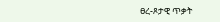ፀረ-ጾታዊ ጥቃት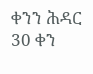ቀንን ሕዳር 30 ቀን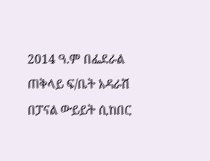2014 ዓ.ም በፌደራል ጠቅላይ ፍ/ቤት አዳራሽ በፓናል ውይይት ሲከበር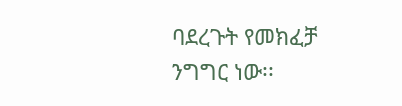ባደረጉት የመክፈቻ ንግግር ነው፡፡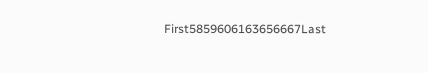First5859606163656667Last